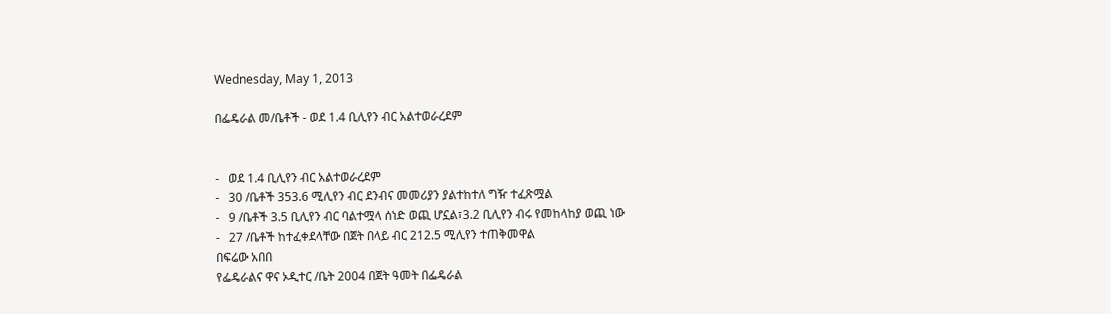Wednesday, May 1, 2013

በፌዴራል መ/ቤቶች - ወደ 1.4 ቢሊየን ብር አልተወራረደም


-   ወደ 1.4 ቢሊየን ብር አልተወራረደም
-   30 /ቤቶች 353.6 ሚሊየን ብር ደንብና መመሪያን ያልተከተለ ግዥ ተፈጽሟል
-   9 /ቤቶች 3.5 ቢሊየን ብር ባልተሟላ ሰነድ ወጪ ሆኗል፣3.2 ቢሊየን ብሩ የመከላከያ ወጪ ነው
-   27 /ቤቶች ከተፈቀደላቸው በጀት በላይ ብር 212.5 ሚሊየን ተጠቅመዋል
በፍሬው አበበ
የፌዴራልና ዋና ኦዲተር /ቤት 2004 በጀት ዓመት በፌዴራል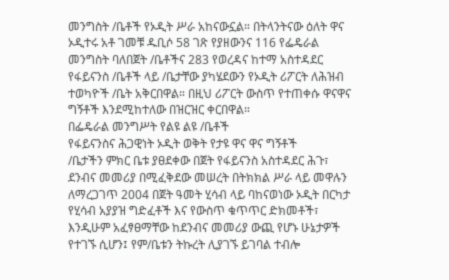መንግስት /ቤቶች የኦዲት ሥራ አከናውኗል። በትላንትናው ዕለት ዋና ኦዲተሩ አቶ ገመቹ ዱቢሶ 58 ገጽ የያዘውንና 116 የፌዴራል መንግስት ባለበጀት /ቤቶችና 283 የወረዳና ከተማ አስተዳደር የፋይናንስ /ቤቶች ላይ /ቤታቸው ያካሄደውን የኦዲት ሪፖርት ለሕዝብ ተወካዮች /ቤት አቅርበዋል። በዚህ ሪፖርት ውስጥ የተጠቀሱ ዋናዋና ግኝቶች እንደሚከተለው በዝርዝር ቀርበዋል።
በፌዴራል መንግሥት የልዩ ልዩ /ቤቶች
የፋይናንስና ሕጋዊነት ኦዲት ወቅት የታዩ ዋና ዋና ግኝቶች
/ቤታችን ምክር ቤቱ ያፀደቀው በጀት የፋይናንስ አስተዳደር ሕጉ፣ ደንብና መመሪያ በሚፈቅደው መሠረት በትክክል ሥራ ላይ መዋሉን ለማረጋገጥ 2004 በጀት ዓመት ሂሳብ ላይ ባከናወነው ኦዲት በርካታ የሂሳብ አያያዝ ግድፈቶች እና የውስጥ ቁጥጥር ድክመቶች፣ እንዲሁም አፈፃፀማቸው ከደንብና መመሪያ ውጪ የሆኑ ሁኔታዎች የተገኙ ሲሆን፤ የም/ቤቱን ትኩረት ሊያገኙ ይገባል ተብሎ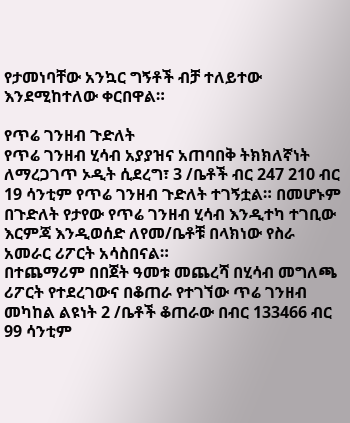የታመነባቸው አንኳር ግኝቶች ብቻ ተለይተው እንደሚከተለው ቀርበዋል።

የጥሬ ገንዘብ ጉድለት
የጥሬ ገንዘብ ሂሳብ አያያዝና አጠባበቅ ትክክለኛነት ለማረጋገጥ ኦዲት ሲደረግ፣ 3 /ቤቶች ብር 247 210 ብር 19 ሳንቲም የጥሬ ገንዘብ ጉድለት ተገኝቷል። በመሆኑም በጉድለት የታየው የጥሬ ገንዘብ ሂሳብ እንዲተካ ተገቢው እርምጃ እንዲወሰድ ለየመ/ቤቶቹ በላክነው የስራ አመራር ሪፖርት አሳስበናል።
በተጨማሪም በበጀት ዓመቱ መጨረሻ በሂሳብ መግለጫ ሪፖርት የተደረገውና በቆጠራ የተገኘው ጥሬ ገንዘብ መካከል ልዩነት 2 /ቤቶች ቆጠራው በብር 133466 ብር 99 ሳንቲም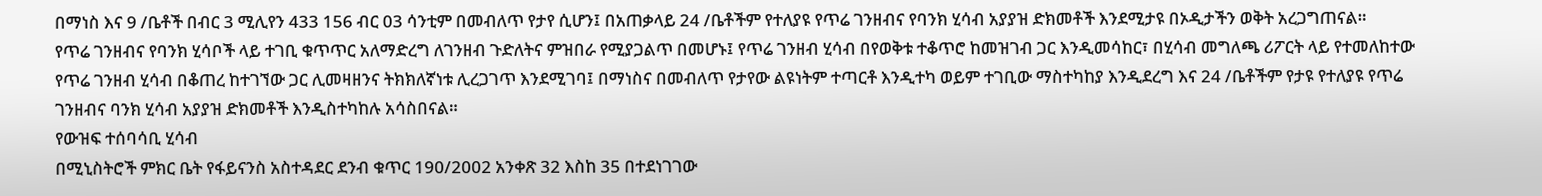በማነስ እና 9 /ቤቶች በብር 3 ሚሊየን 433 156 ብር 03 ሳንቲም በመብለጥ የታየ ሲሆን፤ በአጠቃላይ 24 /ቤቶችም የተለያዩ የጥሬ ገንዘብና የባንክ ሂሳብ አያያዝ ድክመቶች እንደሚታዩ በኦዲታችን ወቅት አረጋግጠናል።
የጥሬ ገንዘብና የባንክ ሂሳቦች ላይ ተገቢ ቁጥጥር አለማድረግ ለገንዘብ ጉድለትና ምዝበራ የሚያጋልጥ በመሆኑ፤ የጥሬ ገንዘብ ሂሳብ በየወቅቱ ተቆጥሮ ከመዝገብ ጋር እንዲመሳከር፣ በሂሳብ መግለጫ ሪፖርት ላይ የተመለከተው የጥሬ ገንዘብ ሂሳብ በቆጠረ ከተገኘው ጋር ሊመዛዘንና ትክክለኛነቱ ሊረጋገጥ እንደሚገባ፤ በማነስና በመብለጥ የታየው ልዩነትም ተጣርቶ እንዲተካ ወይም ተገቢው ማስተካከያ እንዲደረግ እና 24 /ቤቶችም የታዩ የተለያዩ የጥሬ ገንዘብና ባንክ ሂሳብ አያያዝ ድክመቶች እንዲስተካከሉ አሳስበናል።
የውዝፍ ተሰባሳቢ ሂሳብ
በሚኒስትሮች ምክር ቤት የፋይናንስ አስተዳደር ደንብ ቁጥር 190/2002 አንቀጽ 32 እስከ 35 በተደነገገው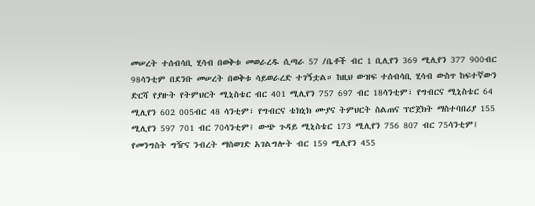መሠረት ተሰብሳቢ ሂሳብ በወቅቱ መወራረዱ ሲጣራ 57 /ቤቶች ብር 1 ቢሊየን 369 ሚሊየን 377 900ብር 98ሳንቲም በደንቡ መሠረት በወቅቱ ሳይወራረድ ተገኝቷል። ከዚህ ውዝፍ ተሰብሳቢ ሂሳብ ውስጥ ከፍተኛውን ድርሻ የያዙት የትምህርት ሚኒስቴር ብር 401 ሚሊየን 757 697 ብር 18ሳንቲም፣ የግብርና ሚኒስቴር 64 ሚሊየን 602 005ብር 48 ሳንቲም፣ የግብርና ቴክኒክ ሙያና ትምህርት ስልጠና ፕሮጀክት ማስተባበሪያ 155 ሚሊየን 597 701 ብር 70ሳንቲም፤ ውጭ ጉዳይ ሚኒስቴር 173 ሚሊየን 756 807 ብር 75ሳንቲም፤ የመንግስት ግዥና ንብረት ማስወገድ አገልግሎት ብር 159 ሚሊየን 455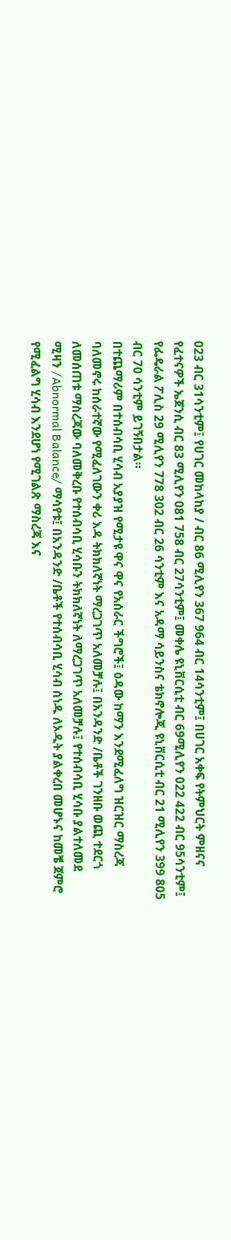023 ብር 31ሳንቲም፤ የሀገር መከላከያ / ብር 86 ሚሊየን 367 964 ብር 14ሳንቲም፤ በሀገር አቀፍ የትምህርት ምዘናና የፈተናዎች ኤጀንሲ ብር 83 ሚሊየን 081 758 ብር 27ሳንቲም፤ መቀሌ ዩኒቨርሲቲ ብር 69ሚሊየን 022 422 ብር 95ሳንቲም፤ የፌዴራል ፖሊስ 29 ሚሊየን 778 302 ብር 26 ሳንቲም እና አዳማ ሳይንስና ቴክኖሎጂ ዩኒቨርሲቲ ብር 21 ሚሊየን 399 805 ብር 70 ሳንቲም ይገኝበታል።
በተጨማሪም በተሰብሳቢ ሂሳብ አያያዝ የሚታዩ ዋና ዋና የአሰራር ችግሮች፤ ዕዳው ከማን እንደሚፈለግ ዝርዝር ማስረጃ ባለመኖሩ ከሰራተኛው የሚፈለገውን ቀሪ እዳ ትክክለኛነት ማረጋገጥ አለመቻሉ፤ በአንዳንድ /ቤቶች ገንዘቡ ወጪ ተደርጎ ለመሰጠቱ ማስረጃው ባለመቅረቡ የተሰብሳቢ ሂሳቡን ትክክለኛነት ለማረጋገጥ አለመቻሉ፤ የተሰብሳቢ ሂሳቡ ያልተለመደ ሚዛን /Abnormal Balance/ ማሳየቱ፤ በአንዳንድ /ቤቶች የተሰብሳቢ ሂሳብ ሰነዱ ለኦዲት ያልቀረበ መሆኑና ከመቼ ጀምሮ የሚፈልግ ሂሳብ እንደሆነ የሚገልጽ ማስረጃ እና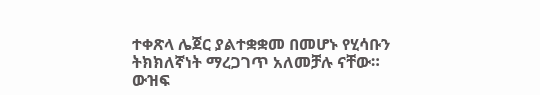ተቀጽላ ሌጀር ያልተቋቋመ በመሆኑ የሂሳቡን ትክክለኛነት ማረጋገጥ አለመቻሉ ናቸው።
ውዝፍ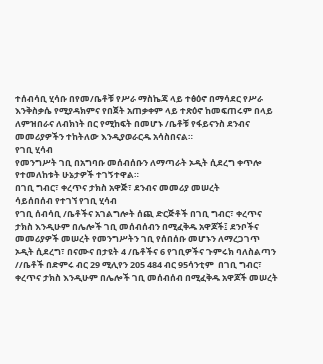ተሰብሳቢ ሂሳቡ በየመ/ቤቶቹ የሥራ ማስኬጃ ላይ ተፅዕኖ በማሳደር የሥራ እንቅስቃሴ የሚያዳክምና የበጀት አጠቃቀም ላይ ተጽዕኖ ከመፍጠሩም በላይ ለምዝበራና ለብክነት በር የሚከፍት በመሆኑ /ቤቶቹ የፋይናንስ ደንብና መመሪያዎችን ተከትለው እንዲያወራርዱ አሳስበናል።
የገቢ ሂሳብ
የመንግሥት ገቢ በአግባቡ መሰብሰቡን ለማጣራት ኦዲት ሲደረግ ቀጥሎ የተመለከቱት ሁኔታዎች ተገኝተዋል።
በገቢ ግብር፣ ቀረጥና ታክስ አዋጅ፣ ደንብና መመሪያ መሠረት
ሳይሰበሰብ የተገኘ የገቢ ሂሳብ
የገቢ ሰብሳቢ /ቤቶችና አገልግሎት ሰጪ ድርጅቶች በገቢ ግብር፣ ቀረጥና ታክስ እንዲሁም በሌሎች ገቢ መሰብሰብን በሚፈቅዱ አዋጆች፤ ደንቦችና መመሪያዎች መሠረት የመንግሥትን ገቢ የሰበሰቡ መሆኑን ለማረጋገጥ ኦዲት ሲደረግ፣ በናሙና በታዩት 4 /ቤቶችና 6 የገቢዎችና ጉምሩክ ባለስልጣን //ቤቶች በድምሩ ብር 29 ሚሊየን 205 484 ብር 95ሳንቲም  በገቢ ግብር፣ ቀረጥና ታክስ እንዲሁም በሌሎች ገቢ መሰብሰብ በሚፈቅዱ አዋጆች መሠረት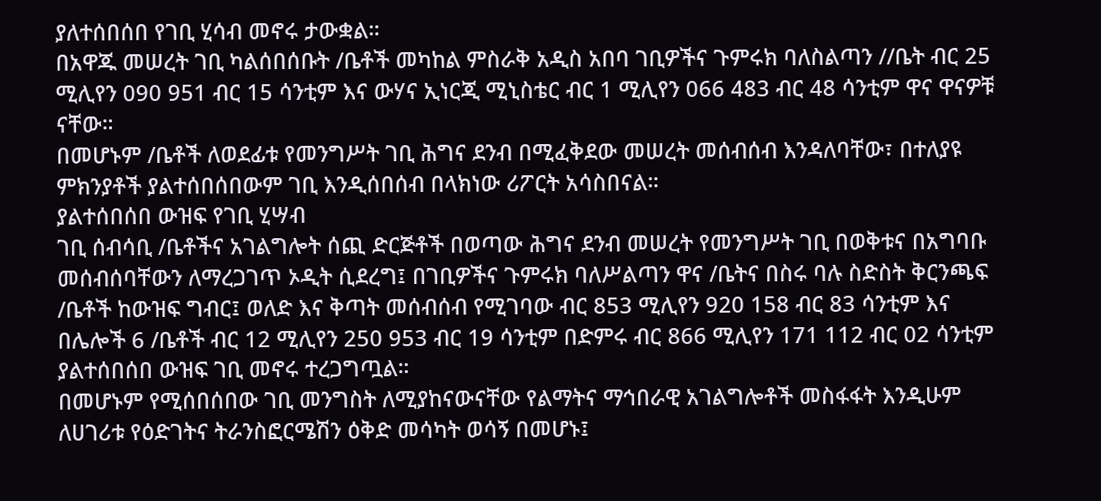ያለተሰበሰበ የገቢ ሂሳብ መኖሩ ታውቋል።
በአዋጁ መሠረት ገቢ ካልሰበሰቡት /ቤቶች መካከል ምስራቅ አዲስ አበባ ገቢዎችና ጉምሩክ ባለስልጣን //ቤት ብር 25 ሚሊየን 090 951 ብር 15 ሳንቲም እና ውሃና ኢነርጂ ሚኒስቴር ብር 1 ሚሊየን 066 483 ብር 48 ሳንቲም ዋና ዋናዎቹ ናቸው።
በመሆኑም /ቤቶች ለወደፊቱ የመንግሥት ገቢ ሕግና ደንብ በሚፈቅደው መሠረት መሰብሰብ እንዳለባቸው፣ በተለያዩ ምክንያቶች ያልተሰበሰበውም ገቢ እንዲሰበሰብ በላክነው ሪፖርት አሳስበናል።
ያልተሰበሰበ ውዝፍ የገቢ ሂሣብ
ገቢ ሰብሳቢ /ቤቶችና አገልግሎት ሰጪ ድርጅቶች በወጣው ሕግና ደንብ መሠረት የመንግሥት ገቢ በወቅቱና በአግባቡ መሰብሰባቸውን ለማረጋገጥ ኦዲት ሲደረግ፤ በገቢዎችና ጉምሩክ ባለሥልጣን ዋና /ቤትና በስሩ ባሉ ስድስት ቅርንጫፍ /ቤቶች ከውዝፍ ግብር፤ ወለድ እና ቅጣት መሰብሰብ የሚገባው ብር 853 ሚሊየን 920 158 ብር 83 ሳንቲም እና በሌሎች 6 /ቤቶች ብር 12 ሚሊየን 250 953 ብር 19 ሳንቲም በድምሩ ብር 866 ሚሊየን 171 112 ብር 02 ሳንቲም ያልተሰበሰበ ውዝፍ ገቢ መኖሩ ተረጋግጧል።
በመሆኑም የሚሰበሰበው ገቢ መንግስት ለሚያከናውናቸው የልማትና ማኅበራዊ አገልግሎቶች መስፋፋት እንዲሁም ለሀገሪቱ የዕድገትና ትራንስፎርሜሽን ዕቅድ መሳካት ወሳኝ በመሆኑ፤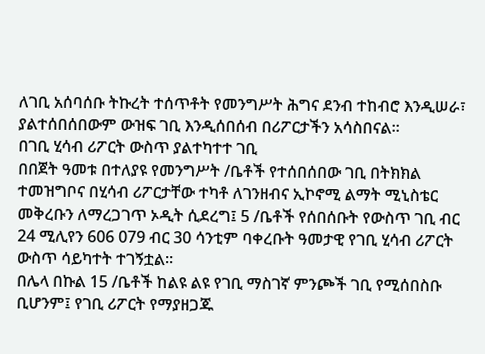ለገቢ አሰባሰቡ ትኩረት ተሰጥቶት የመንግሥት ሕግና ደንብ ተከብሮ እንዲሠራ፣ ያልተሰበሰበውም ውዝፍ ገቢ እንዲሰበሰብ በሪፖርታችን አሳስበናል።
በገቢ ሂሳብ ሪፖርት ውስጥ ያልተካተተ ገቢ
በበጀት ዓመቱ በተለያዩ የመንግሥት /ቤቶች የተሰበሰበው ገቢ በትክክል ተመዝግቦና በሂሳብ ሪፖርታቸው ተካቶ ለገንዘብና ኢኮኖሚ ልማት ሚኒስቴር መቅረቡን ለማረጋገጥ ኦዲት ሲደረግ፤ 5 /ቤቶች የሰበሰቡት የውስጥ ገቢ ብር 24 ሚሊየን 606 079 ብር 30 ሳንቲም ባቀረቡት ዓመታዊ የገቢ ሂሳብ ሪፖርት ውስጥ ሳይካተት ተገኝቷል።
በሌላ በኩል 15 /ቤቶች ከልዩ ልዩ የገቢ ማስገኛ ምንጮች ገቢ የሚሰበስቡ ቢሆንም፤ የገቢ ሪፖርት የማያዘጋጁ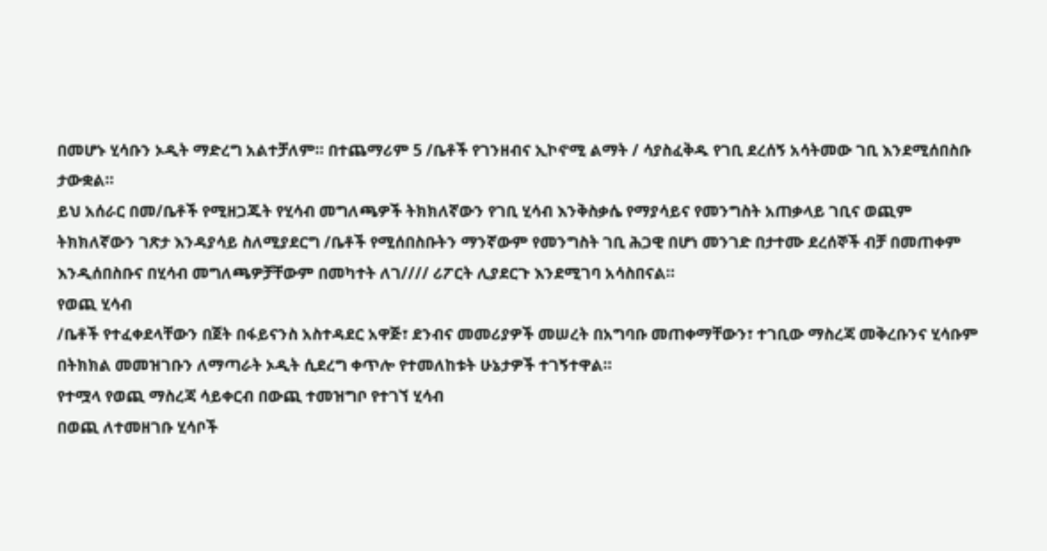በመሆኑ ሂሳቡን ኦዲት ማድረግ አልተቻለም። በተጨማሪም 5 /ቤቶች የገንዘብና ኢኮኖሚ ልማት / ሳያስፈቅዱ የገቢ ደረሰኝ አሳትመው ገቢ እንደሚሰበስቡ ታውቋል።
ይህ አሰራር በመ/ቤቶች የሚዘጋጁት የሂሳብ መግለጫዎች ትክክለኛውን የገቢ ሂሳብ እንቅስቃሴ የማያሳይና የመንግስት አጠቃላይ ገቢና ወጪም ትክክለኛውን ገጽታ እንዳያሳይ ስለሚያደርግ /ቤቶች የሚሰበስቡትን ማንኛውም የመንግስት ገቢ ሕጋዊ በሆነ መንገድ በታተሙ ደረሰኞች ብቻ በመጠቀም እንዲሰበስቡና በሂሳብ መግለጫዎቻቸውም በመካተት ለገ//// ሪፖርት ሊያደርጉ እንደሚገባ አሳስበናል።
የወጪ ሂሳብ
/ቤቶች የተፈቀደላቸውን በጀት በፋይናንስ አስተዳደር አዋጅ፣ ደንብና መመሪያዎች መሠረት በአግባቡ መጠቀማቸውን፣ ተገቢው ማስረጃ መቅረቡንና ሂሳቡም በትክክል መመዝገቡን ለማጣራት ኦዲት ሲደረግ ቀጥሎ የተመለከቱት ሁኔታዎች ተገኝተዋል።
የተሟላ የወጪ ማስረጃ ሳይቀርብ በውጪ ተመዝግቦ የተገኘ ሂሳብ
በወጪ ለተመዘገቡ ሂሳቦች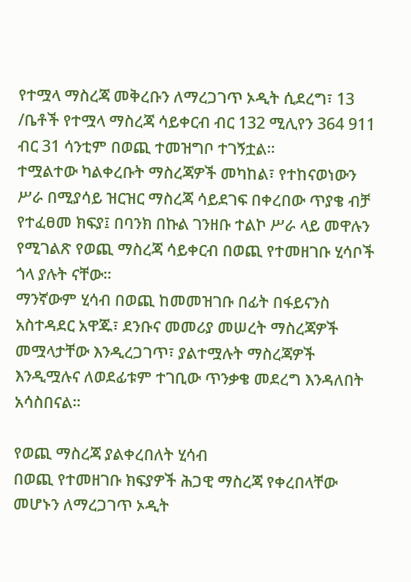የተሟላ ማስረጃ መቅረቡን ለማረጋገጥ ኦዲት ሲደረግ፣ 13 /ቤቶች የተሟላ ማስረጃ ሳይቀርብ ብር 132 ሚሊየን 364 911 ብር 31 ሳንቲም በወጪ ተመዝግቦ ተገኝቷል።
ተሟልተው ካልቀረቡት ማስረጃዎች መካከል፣ የተከናወነውን ሥራ በሚያሳይ ዝርዝር ማስረጃ ሳይደገፍ በቀረበው ጥያቄ ብቻ የተፈፀመ ክፍያ፤ በባንክ በኩል ገንዘቡ ተልኮ ሥራ ላይ መዋሉን የሚገልጽ የወጪ ማስረጃ ሳይቀርብ በወጪ የተመዘገቡ ሂሳቦች ጎላ ያሉት ናቸው።
ማንኛውም ሂሳብ በወጪ ከመመዝገቡ በፊት በፋይናንስ አስተዳደር አዋጁ፣ ደንቡና መመሪያ መሠረት ማስረጃዎች መሟላታቸው እንዲረጋገጥ፣ ያልተሟሉት ማስረጃዎች እንዲሟሉና ለወደፊቱም ተገቢው ጥንቃቄ መደረግ እንዳለበት አሳስበናል።

የወጪ ማስረጃ ያልቀረበለት ሂሳብ
በወጪ የተመዘገቡ ክፍያዎች ሕጋዊ ማስረጃ የቀረበላቸው መሆኑን ለማረጋገጥ ኦዲት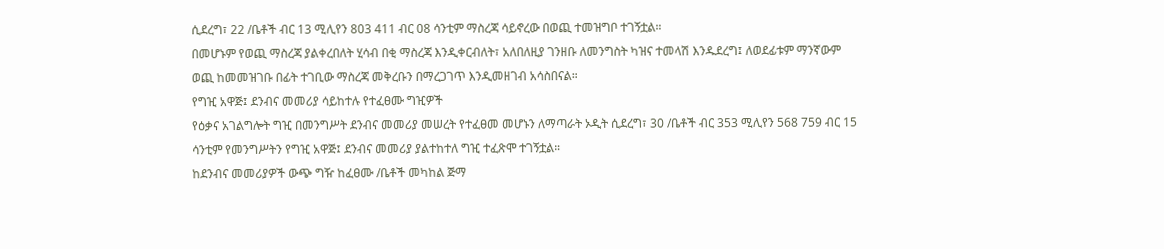ሲደረግ፣ 22 /ቤቶች ብር 13 ሚሊየን 803 411 ብር 08 ሳንቲም ማስረጃ ሳይኖረው በወጪ ተመዝግቦ ተገኝቷል።
በመሆኑም የወጪ ማስረጃ ያልቀረበለት ሂሳብ በቂ ማስረጃ እንዲቀርብለት፣ አለበለዚያ ገንዘቡ ለመንግስት ካዝና ተመላሽ እንዱደረግ፤ ለወደፊቱም ማንኛውም ወጪ ከመመዝገቡ በፊት ተገቢው ማስረጃ መቅረቡን በማረጋገጥ እንዲመዘገብ አሳስበናል።
የግዢ አዋጅ፤ ደንብና መመሪያ ሳይከተሉ የተፈፀሙ ግዢዎች
የዕቃና አገልግሎት ግዢ በመንግሥት ደንብና መመሪያ መሠረት የተፈፀመ መሆኑን ለማጣራት ኦዲት ሲደረግ፣ 30 /ቤቶች ብር 353 ሚሊየን 568 759 ብር 15 ሳንቲም የመንግሥትን የግዢ አዋጅ፤ ደንብና መመሪያ ያልተከተለ ግዢ ተፈጽሞ ተገኝቷል።
ከደንብና መመሪያዎች ውጭ ግዥ ከፈፀሙ /ቤቶች መካከል ጅማ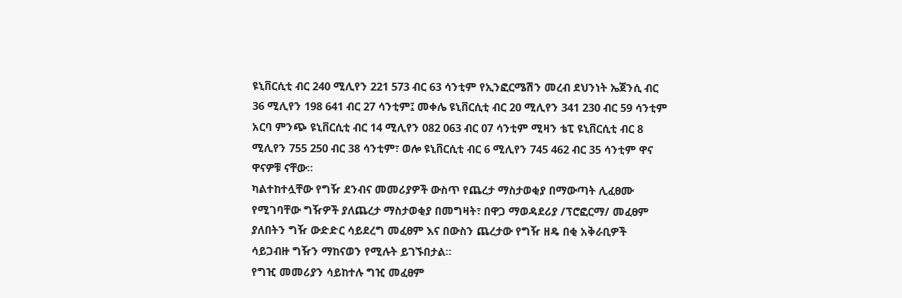ዩኒቨርሲቲ ብር 240 ሚሊየን 221 573 ብር 63 ሳንቲም የኢንፎርሜሽን መረብ ደህንነት ኤጀንሲ ብር 36 ሚሊየን 198 641 ብር 27 ሳንቲም፤ መቀሌ ዩኒቨርሲቲ ብር 20 ሚሊየን 341 230 ብር 59 ሳንቲም አርባ ምንጭ ዩኒቨርሲቲ ብር 14 ሚሊየን 082 063 ብር 07 ሳንቲም ሚዛን ቴፒ ዩኒቨርሲቲ ብር 8 ሚሊየን 755 250 ብር 38 ሳንቲም፣ ወሎ ዩኒቨርሲቲ ብር 6 ሚሊየን 745 462 ብር 35 ሳንቲም ዋና ዋናዎቹ ናቸው።
ካልተከተሏቸው የግዥ ደንብና መመሪያዎች ውስጥ የጨረታ ማስታወቂያ በማውጣት ሊፈፀሙ የሚገባቸው ግዥዎች ያለጨረታ ማስታወቂያ በመግዛት፣ በዋጋ ማወዳደሪያ /ፕሮፎርማ/ መፈፀም ያለበትን ግዥ ውድድር ሳይደረግ መፈፀም እና በውስን ጨረታው የግዥ ዘዴ በቂ አቅራቢዎች ሳይጋብዙ ግዥን ማከናወን የሚሉት ይገኙበታል።
የግዢ መመሪያን ሳይከተሉ ግዢ መፈፀም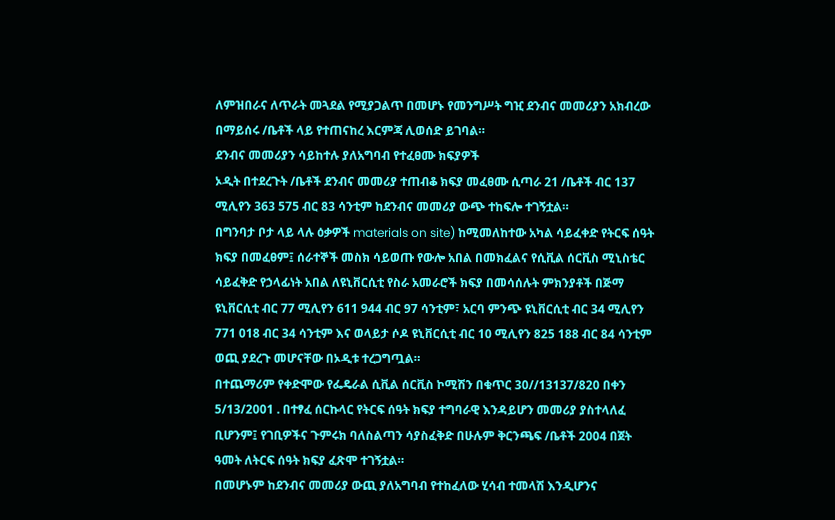ለምዝበራና ለጥራት መጓደል የሚያጋልጥ በመሆኑ የመንግሥት ግዢ ደንብና መመሪያን አክብረው በማይሰሩ /ቤቶች ላይ የተጠናከረ እርምጃ ሊወሰድ ይገባል።
ደንብና መመሪያን ሳይከተሉ ያለአግባብ የተፈፀሙ ክፍያዎች
ኦዲት በተደረጉት /ቤቶች ደንብና መመሪያ ተጠብቆ ክፍያ መፈፀሙ ሲጣራ 21 /ቤቶች ብር 137 ሚሊየን 363 575 ብር 83 ሳንቲም ከደንብና መመሪያ ውጭ ተከፍሎ ተገኝቷል።
በግንባታ ቦታ ላይ ላሉ ዕቃዎች materials on site) ከሚመለከተው አካል ሳይፈቀድ የትርፍ ሰዓት ክፍያ በመፈፀም፤ ሰራተኞች መስክ ሳይወጡ የውሎ አበል በመክፈልና የሲቪል ሰርቪስ ሚኒስቴር ሳይፈቅድ የኃላፊነት አበል ለዩኒቨርሲቲ የስራ አመራሮች ክፍያ በመሳሰሉት ምክንያቶች በጅማ ዩኒቨርሲቲ ብር 77 ሚሊየን 611 944 ብር 97 ሳንቲም፣ አርባ ምንጭ ዩኒቨርሲቲ ብር 34 ሚሊየን 771 018 ብር 34 ሳንቲም እና ወላይታ ሶዶ ዩኒቨርሲቲ ብር 10 ሚሊየን 825 188 ብር 84 ሳንቲም ወጪ ያደረጉ መሆናቸው በኦዲቱ ተረጋግጧል።
በተጨማሪም የቀድሞው የፌዴራል ሲቪል ሰርቪስ ኮሚሽን በቁጥር 30//13137/820 በቀን 5/13/2001 . በተፃፈ ሰርኩላር የትርፍ ሰዓት ክፍያ ተግባራዊ እንዳይሆን መመሪያ ያስተላለፈ ቢሆንም፤ የገቢዎችና ጉምሩክ ባለስልጣን ሳያስፈቅድ በሁሉም ቅርንጫፍ /ቤቶች 2004 በጀት ዓመት ለትርፍ ሰዓት ክፍያ ፈጽሞ ተገኝቷል።
በመሆኑም ከደንብና መመሪያ ውጪ ያለአግባብ የተከፈለው ሂሳብ ተመላሽ እንዲሆንና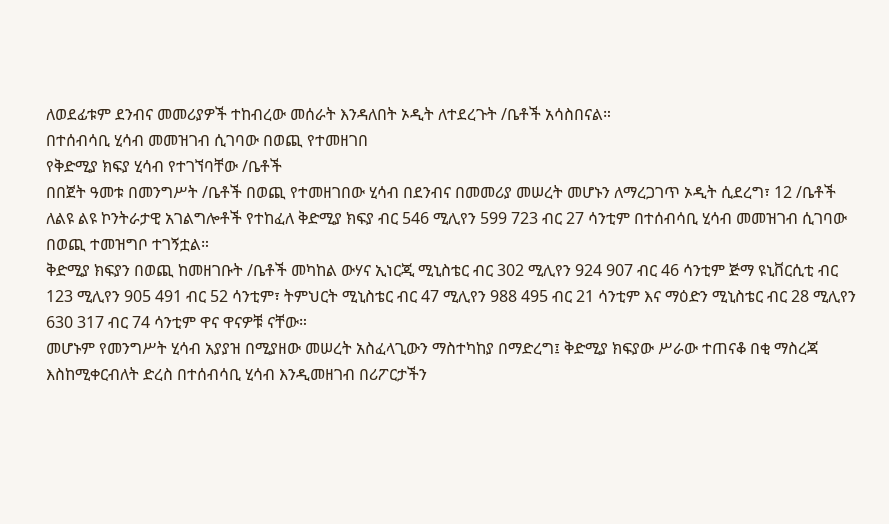ለወደፊቱም ደንብና መመሪያዎች ተከብረው መሰራት እንዳለበት ኦዲት ለተደረጉት /ቤቶች አሳስበናል።
በተሰብሳቢ ሂሳብ መመዝገብ ሲገባው በወጪ የተመዘገበ
የቅድሚያ ክፍያ ሂሳብ የተገኘባቸው /ቤቶች
በበጀት ዓመቱ በመንግሥት /ቤቶች በወጪ የተመዘገበው ሂሳብ በደንብና በመመሪያ መሠረት መሆኑን ለማረጋገጥ ኦዲት ሲደረግ፣ 12 /ቤቶች ለልዩ ልዩ ኮንትራታዊ አገልግሎቶች የተከፈለ ቅድሚያ ክፍያ ብር 546 ሚሊየን 599 723 ብር 27 ሳንቲም በተሰብሳቢ ሂሳብ መመዝገብ ሲገባው በወጪ ተመዝግቦ ተገኝቷል።
ቅድሚያ ክፍያን በወጪ ከመዘገቡት /ቤቶች መካከል ውሃና ኢነርጂ ሚኒስቴር ብር 302 ሚሊየን 924 907 ብር 46 ሳንቲም ጅማ ዩኒቨርሲቲ ብር 123 ሚሊየን 905 491 ብር 52 ሳንቲም፣ ትምህርት ሚኒስቴር ብር 47 ሚሊየን 988 495 ብር 21 ሳንቲም እና ማዕድን ሚኒስቴር ብር 28 ሚሊየን 630 317 ብር 74 ሳንቲም ዋና ዋናዎቹ ናቸው።
መሆኑም የመንግሥት ሂሳብ አያያዝ በሚያዘው መሠረት አስፈላጊውን ማስተካከያ በማድረግ፤ ቅድሚያ ክፍያው ሥራው ተጠናቆ በቂ ማስረጃ እስከሚቀርብለት ድረስ በተሰብሳቢ ሂሳብ እንዲመዘገብ በሪፖርታችን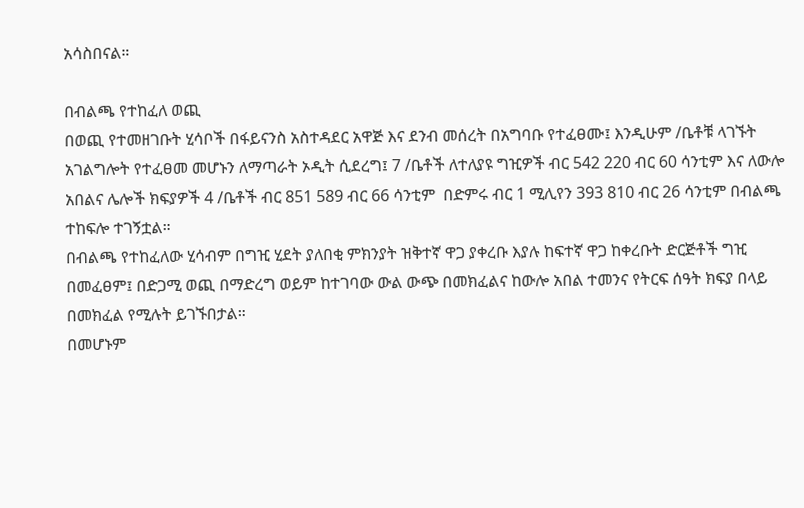አሳስበናል።

በብልጫ የተከፈለ ወጪ
በወጪ የተመዘገቡት ሂሳቦች በፋይናንስ አስተዳደር አዋጅ እና ደንብ መሰረት በአግባቡ የተፈፀሙ፤ እንዲሁም /ቤቶቹ ላገኙት አገልግሎት የተፈፀመ መሆኑን ለማጣራት ኦዲት ሲደረግ፤ 7 /ቤቶች ለተለያዩ ግዢዎች ብር 542 220 ብር 60 ሳንቲም እና ለውሎ አበልና ሌሎች ክፍያዎች 4 /ቤቶች ብር 851 589 ብር 66 ሳንቲም  በድምሩ ብር 1 ሚሊየን 393 810 ብር 26 ሳንቲም በብልጫ ተከፍሎ ተገኝቷል።
በብልጫ የተከፈለው ሂሳብም በግዢ ሂደት ያለበቂ ምክንያት ዝቅተኛ ዋጋ ያቀረቡ እያሉ ከፍተኛ ዋጋ ከቀረቡት ድርጅቶች ግዢ በመፈፀም፤ በድጋሚ ወጪ በማድረግ ወይም ከተገባው ውል ውጭ በመክፈልና ከውሎ አበል ተመንና የትርፍ ሰዓት ክፍያ በላይ በመክፈል የሚሉት ይገኙበታል።
በመሆኑም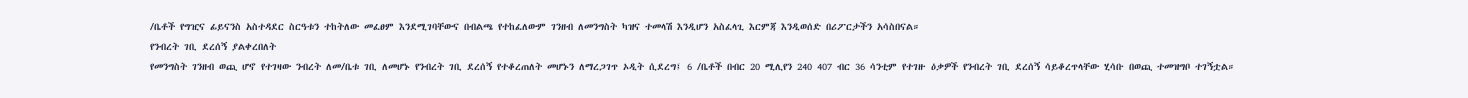/ቤቶች የግዢና ፊይናንስ አስተዳደር ስርዓቱን ተከትለው መፈፀም እንደሚገባቸውና በብልጫ የተከፈለውም ገንዘብ ለመንግስት ካዝና ተመላሽ እንዲሆን አስፈላጊ እርምጃ እንዲወሰድ በሪፖርታችን አሳስበናል።
የንብረት ገቢ ደረሰኝ ያልቀረበለት
የመንግስት ገንዘብ ወጪ ሆኖ የተገዛው ንብረት ለመ/ቤቱ ገቢ ለመሆኑ የንብረት ገቢ ደረሰኝ የተቆረጠለት መሆኑን ለማረጋገጥ ኦዲት ሲደረግ፤ 6 /ቤቶች በብር 20 ሚሊየን 240 407 ብር 36 ሳንቲም የተገዙ ዕቃዎች የንብረት ገቢ ደረሰኝ ሳይቆረጥላቸው ሂሳቡ በወጪ ተመዝግቦ ተገኝቷል።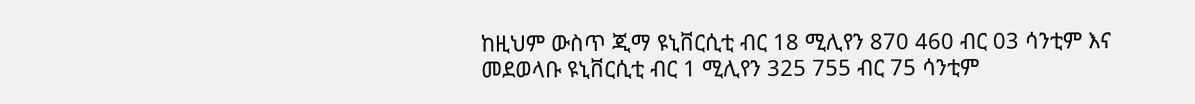ከዚህም ውስጥ ጂማ ዩኒቨርሲቲ ብር 18 ሚሊየን 870 460 ብር 03 ሳንቲም እና መደወላቡ ዩኒቨርሲቲ ብር 1 ሚሊየን 325 755 ብር 75 ሳንቲም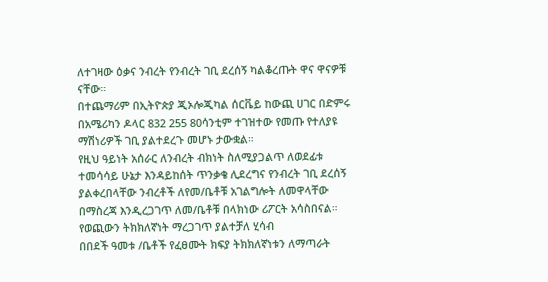ለተገዛው ዕቃና ንብረት የንብረት ገቢ ደረሰኝ ካልቆረጡት ዋና ዋናዎቹ ናቸው።
በተጨማሪም በኢትዮጵያ ጂኦሎጂካል ሰርቬይ ከውጪ ሀገር በድምሩ በአሜሪካን ዶላር 832 255 80ሳንቲም ተገዝተው የመጡ የተለያዩ ማሽነሪዎች ገቢ ያልተደረጉ መሆኑ ታውቋል።
የዚህ ዓይነት አሰራር ለንብረት ብክነት ስለሚያጋልጥ ለወደፊቱ ተመሳሳይ ሁኔታ እንዳይከሰት ጥንቃቄ ሊደረግና የንብረት ገቢ ደረሰኝ ያልቀረበላቸው ንብረቶች ለየመ/ቤቶቹ አገልግሎት ለመዋላቸው በማስረጃ እንዲረጋገጥ ለመ/ቤቶቹ በላክነው ሪፖርት አሳስበናል።
የወጪውን ትክክለኛነት ማረጋገጥ ያልተቻለ ሂሳብ
በበደች ዓመቱ /ቤቶች የፈፀሙት ክፍያ ትክክለኛነቱን ለማጣራት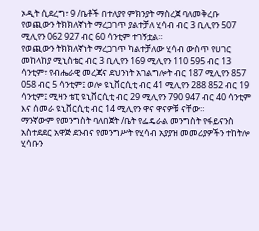ኦዲት ሲደረግ፣ 9 /ቤቶች በተለያየ ምክንያት ማስረጀ ባለመቅረቡ የወጪውን ትክክለኛነት ማረጋገጥ ያልተቻለ ሂሳብ ብር 3 ቢሊየን 507 ሚሊየን 062 927 ብር 60 ሳንቲም ተገኝቷል።
የወጪውን ትክክለኛነት ማረጋገጥ ካልተቻለው ሂሳብ ውስጥ የሀገር መከላከያ ሚኒስቴር ብር 3 ቢሊየን 169 ሚሊየን 110 595 ብር 13 ሳንቲም፣ የብሔራዊ መረጃና ደህንነት አገልግሎት ብር 187 ሚሊየን 857 058 ብር 5 ሳንቲም፤ ወሎ ዩኒቨርሲቲ ብር 41 ሚሊየን 288 852 ብር 19 ሳንቲም፤ ሚዛን ቴፒ ዩኒቨርሲቲ ብር 29 ሚሊየን 790 947 ብር 40 ሳንቲም እና ሰመራ ዩኒቨርሲቲ ብር 14 ሚሊየን ዋና ዋናዎቹ ናቸው።
ማንኛውም የመንግስት ባለበጀት /ቤት የፌዴራል መንግስት የፋይናንስ አስተደደር አዋጅ ደንብና የመንግሥት የሂሳብ አያያዝ መመሪያዎችን ተከትሎ ሂሳቡን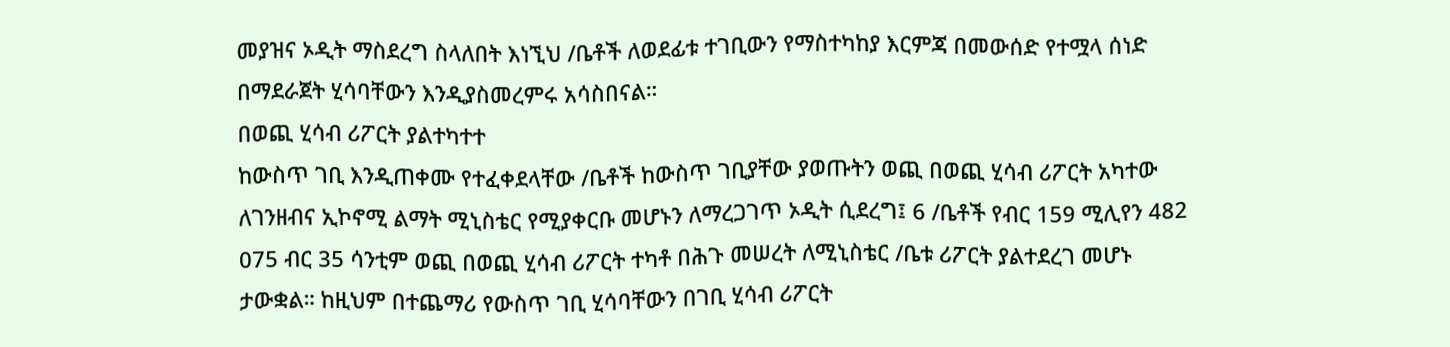መያዝና ኦዲት ማስደረግ ስላለበት እነኚህ /ቤቶች ለወደፊቱ ተገቢውን የማስተካከያ እርምጃ በመውሰድ የተሟላ ሰነድ በማደራጀት ሂሳባቸውን እንዲያስመረምሩ አሳስበናል።
በወጪ ሂሳብ ሪፖርት ያልተካተተ
ከውስጥ ገቢ እንዲጠቀሙ የተፈቀደላቸው /ቤቶች ከውስጥ ገቢያቸው ያወጡትን ወጪ በወጪ ሂሳብ ሪፖርት አካተው ለገንዘብና ኢኮኖሚ ልማት ሚኒስቴር የሚያቀርቡ መሆኑን ለማረጋገጥ ኦዲት ሲደረግ፤ 6 /ቤቶች የብር 159 ሚሊየን 482 075 ብር 35 ሳንቲም ወጪ በወጪ ሂሳብ ሪፖርት ተካቶ በሕጉ መሠረት ለሚኒስቴር /ቤቱ ሪፖርት ያልተደረገ መሆኑ ታውቋል። ከዚህም በተጨማሪ የውስጥ ገቢ ሂሳባቸውን በገቢ ሂሳብ ሪፖርት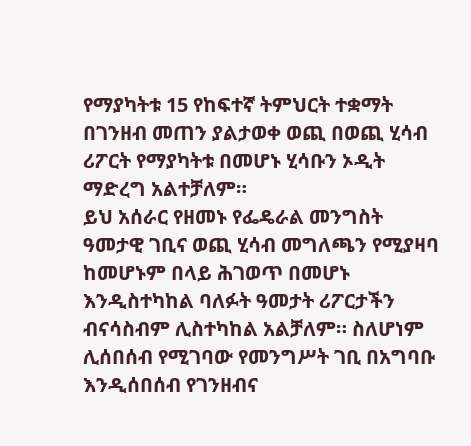የማያካትቱ 15 የከፍተኛ ትምህርት ተቋማት በገንዘብ መጠን ያልታወቀ ወጪ በወጪ ሂሳብ ሪፖርት የማያካትቱ በመሆኑ ሂሳቡን ኦዲት ማድረግ አልተቻለም።
ይህ አሰራር የዘመኑ የፌዴራል መንግስት ዓመታዊ ገቢና ወጪ ሂሳብ መግለጫን የሚያዛባ ከመሆኑም በላይ ሕገወጥ በመሆኑ እንዲስተካከል ባለፉት ዓመታት ሪፖርታችን ብናሳስብም ሊስተካከል አልቻለም። ስለሆነም ሊሰበሰብ የሚገባው የመንግሥት ገቢ በአግባቡ እንዲሰበሰብ የገንዘብና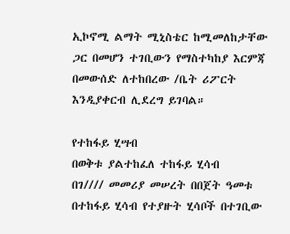ኢኮኖሚ ልማት ሚኒስቴር ከሚመለከታቸው ጋር በመሆን ተገቢውን የማስተካከያ እርምጃ በመውሰድ ለተከበረው /ቤት ሪፖርት እንዲያቀርብ ሊደረግ ይገባል።

የተከፋይ ሂሣብ
በወቅቱ ያልተከፈለ ተከፋይ ሂሳብ
በገ//// መመሪያ መሠረት በበጀት ዓመቱ በተከፋይ ሂሳብ የተያዙት ሂሳቦች በተገቢው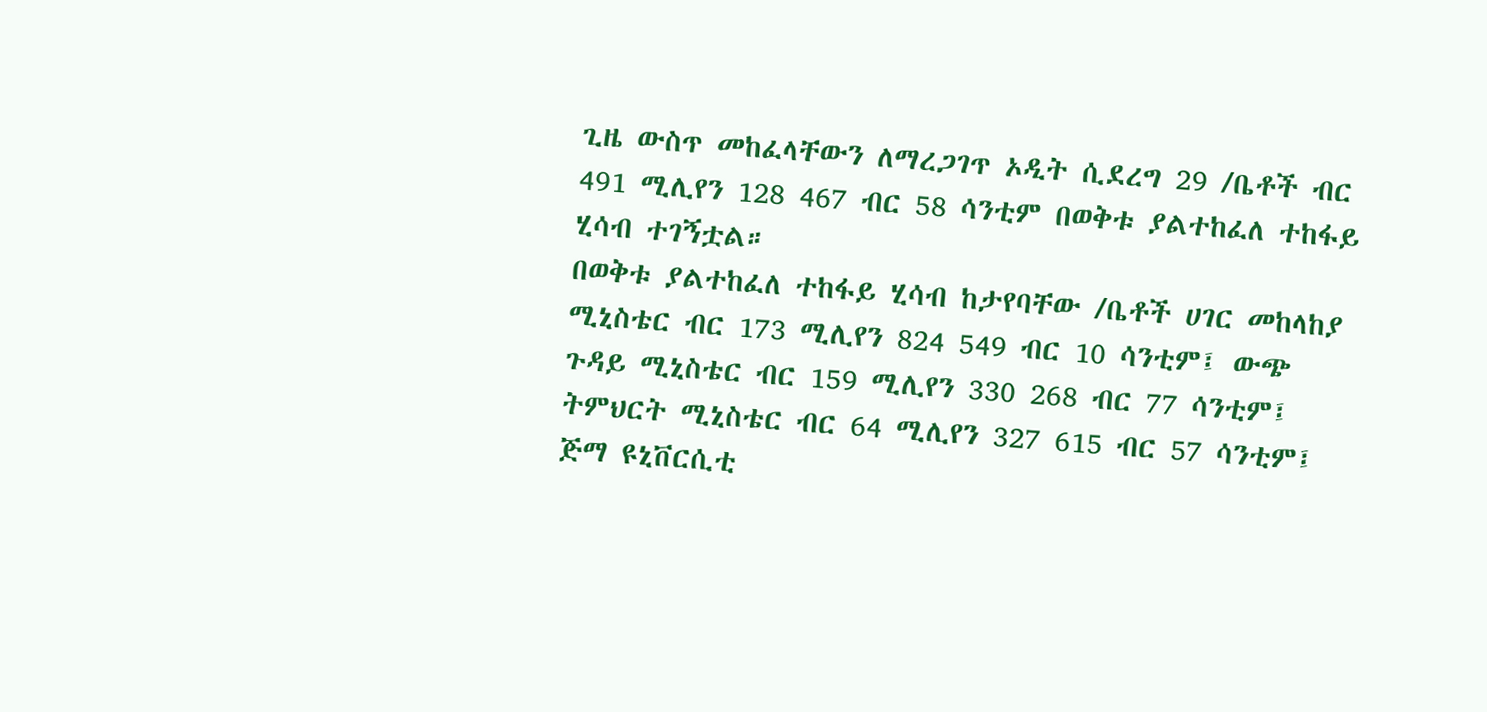ጊዜ ውስጥ መከፈላቸውን ለማረጋገጥ ኦዲት ሲደረግ 29 /ቤቶች ብር 491 ሚሊየን 128 467 ብር 58 ሳንቲም በወቅቱ ያልተከፈለ ተከፋይ ሂሳብ ተገኝቷል።
በወቅቱ ያልተከፈለ ተከፋይ ሂሳብ ከታየባቸው /ቤቶች ሀገር መከላከያ ሚኒስቴር ብር 173 ሚሊየን 824 549 ብር 10 ሳንቲም፤ ውጭ ጉዳይ ሚኒስቴር ብር 159 ሚሊየን 330 268 ብር 77 ሳንቲም፤ ትምህርት ሚኒስቴር ብር 64 ሚሊየን 327 615 ብር 57 ሳንቲም፤ ጅማ ዩኒቨርሲቲ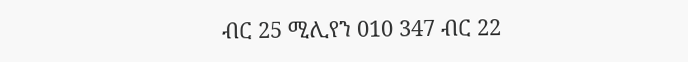ብር 25 ሚሊየን 010 347 ብር 22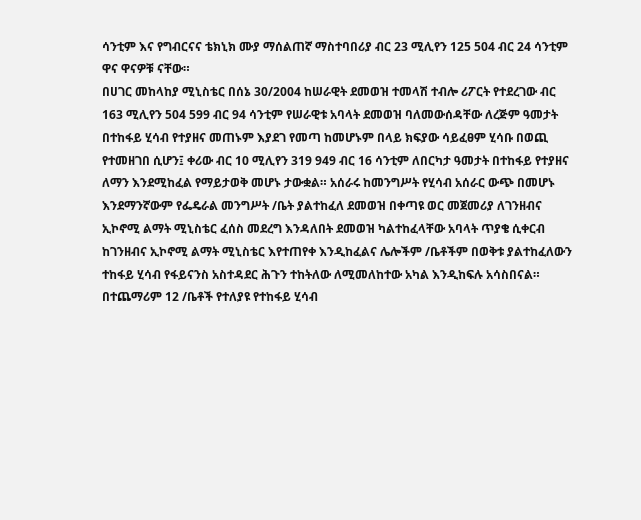ሳንቲም እና የግብርናና ቴክኒክ ሙያ ማሰልጠኛ ማስተባበሪያ ብር 23 ሚሊየን 125 504 ብር 24 ሳንቲም ዋና ዋናዎቹ ናቸው።
በሀገር መከላከያ ሚኒስቴር በሰኔ 30/2004 ከሠራዊት ደመወዝ ተመላሽ ተብሎ ሪፖርት የተደረገው ብር 163 ሚሊየን 504 599 ብር 94 ሳንቲም የሠራዊቱ አባላት ደመወዝ ባለመውሰዳቸው ለረጅም ዓመታት በተከፋይ ሂሳብ የተያዘና መጠኑም እያደገ የመጣ ከመሆኑም በላይ ክፍያው ሳይፈፀም ሂሳቡ በወጪ የተመዘገበ ሲሆን፤ ቀሪው ብር 10 ሚሊየን 319 949 ብር 16 ሳንቲም ለበርካታ ዓመታት በተከፋይ የተያዘና ለማን እንደሚከፈል የማይታወቅ መሆኑ ታውቋል። አሰራሩ ከመንግሥት የሂሳብ አሰራር ውጭ በመሆኑ እንደማንኛውም የፌዴራል መንግሥት /ቤት ያልተከፈለ ደመወዝ በቀጣዩ ወር መጀመሪያ ለገንዘብና ኢኮኖሚ ልማት ሚኒስቴር ፈሰስ መደረግ እንዳለበት ደመወዝ ካልተከፈላቸው አባላት ጥያቄ ሲቀርብ ከገንዘብና ኢኮኖሚ ልማት ሚኒስቴር እየተጠየቀ እንዲከፈልና ሌሎችም /ቤቶችም በወቅቱ ያልተከፈለውን ተከፋይ ሂሳብ የፋይናንስ አስተዳደር ሕጉን ተከትለው ለሚመለከተው አካል እንዲከፍሉ አሳስበናል።
በተጨማሪም 12 /ቤቶች የተለያዩ የተከፋይ ሂሳብ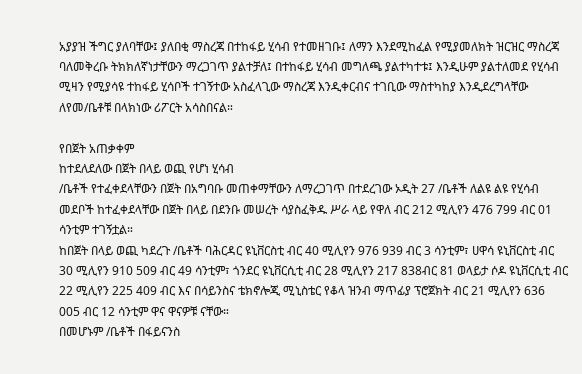አያያዝ ችግር ያለባቸው፤ ያለበቂ ማስረጃ በተከፋይ ሂሳብ የተመዘገቡ፤ ለማን እንደሚከፈል የሚያመለክት ዝርዝር ማስረጃ ባለመቅረቡ ትክክለኛነታቸውን ማረጋገጥ ያልተቻለ፤ በተከፋይ ሂሳብ መግለጫ ያልተካተቱ፤ እንዲሁም ያልተለመደ የሂሳብ ሚዛን የሚያሳዩ ተከፋይ ሂሳቦች ተገኝተው አስፈላጊው ማስረጃ እንዲቀርብና ተገቢው ማስተካከያ እንዲደረግላቸው ለየመ/ቤቶቹ በላክነው ሪፖርት አሳስበናል።

የበጀት አጠቃቀም
ከተደለደለው በጀት በላይ ወጪ የሆነ ሂሳብ
/ቤቶች የተፈቀደላቸውን በጀት በአግባቡ መጠቀማቸውን ለማረጋገጥ በተደረገው ኦዲት 27 /ቤቶች ለልዩ ልዩ የሂሳብ መደቦች ከተፈቀደላቸው በጀት በላይ በደንቡ መሠረት ሳያስፈቅዱ ሥራ ላይ የዋለ ብር 212 ሚሊየን 476 799 ብር 01 ሳንቲም ተገኝቷል።
ከበጀት በላይ ወጪ ካደረጉ /ቤቶች ባሕርዳር ዩኒቨርስቲ ብር 40 ሚሊየን 976 939 ብር 3 ሳንቲም፣ ሀዋሳ ዩኒቨርስቲ ብር 30 ሚሊየን 910 509 ብር 49 ሳንቲም፣ ጎንደር ዩኒቨርሲቲ ብር 28 ሚሊየን 217 838ብር 81 ወላይታ ሶዶ ዩኒቨርሲቲ ብር 22 ሚሊየን 225 409 ብር እና በሳይንስና ቴክኖሎጂ ሚኒስቴር የቆላ ዝንብ ማጥፊያ ፕሮጀክት ብር 21 ሚሊየን 636 005 ብር 12 ሳንቲም ዋና ዋናዎቹ ናቸው።
በመሆኑም /ቤቶች በፋይናንስ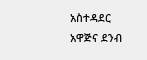አስተዳደር አዋጅና ደንብ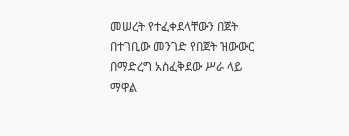መሠረት የተፈቀደላቸውን በጀት በተገቢው መንገድ የበጀት ዝውውር በማድረግ አስፈቅደው ሥራ ላይ ማዋል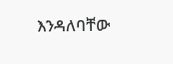እንዳለባቸው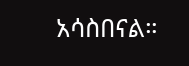አሳስበናል።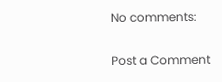No comments:

Post a Comment